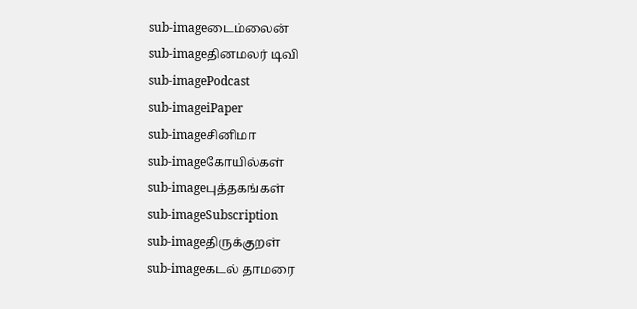sub-imageடைம்லைன்
sub-imageதினமலர் டிவி
sub-imagePodcast
sub-imageiPaper
sub-imageசினிமா
sub-imageகோயில்கள்
sub-imageபுத்தகங்கள்
sub-imageSubscription
sub-imageதிருக்குறள்
sub-imageகடல் தாமரை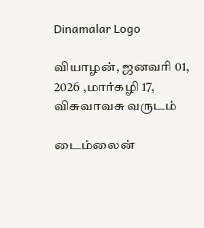Dinamalar Logo

வியாழன், ஜனவரி 01, 2026 ,மார்கழி 17, விசுவாவசு வருடம்

டைம்லைன்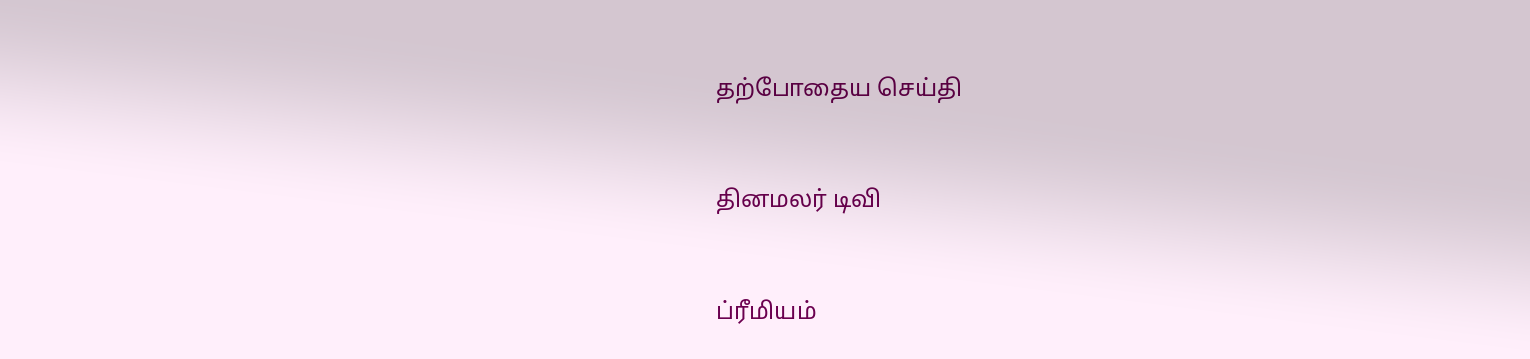தற்போதைய செய்தி


தினமலர் டிவி


ப்ரீமியம்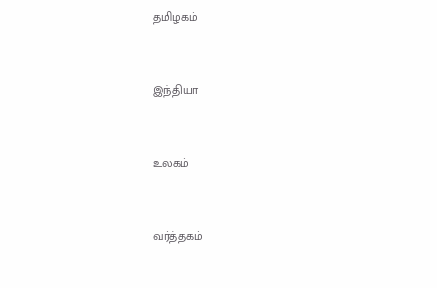தமிழகம்


இந்தியா


உலகம்


வர்த்தகம்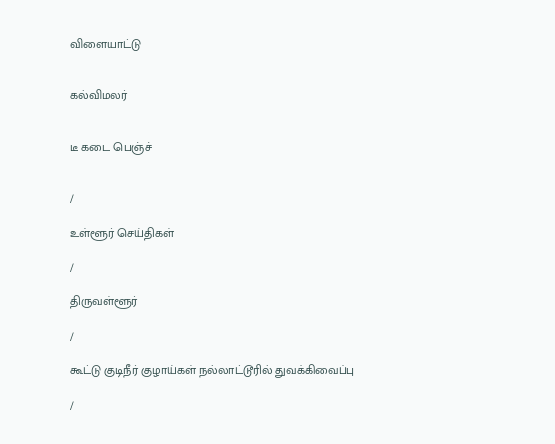விளையாட்டு


கல்விமலர்


டீ கடை பெஞ்ச்


/

உள்ளூர் செய்திகள்

/

திருவள்ளூர்

/

கூட்டு குடிநீர் குழாய்கள் நல்லாட்டூரில் துவக்கிவைப்பு

/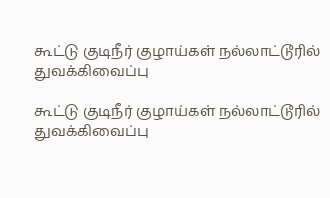கூட்டு குடிநீர் குழாய்கள் நல்லாட்டூரில் துவக்கிவைப்பு

கூட்டு குடிநீர் குழாய்கள் நல்லாட்டூரில் துவக்கிவைப்பு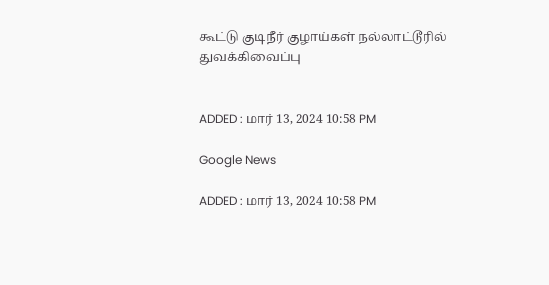கூட்டு குடிநீர் குழாய்கள் நல்லாட்டூரில் துவக்கிவைப்பு


ADDED : மார் 13, 2024 10:58 PM

Google News

ADDED : மார் 13, 2024 10:58 PM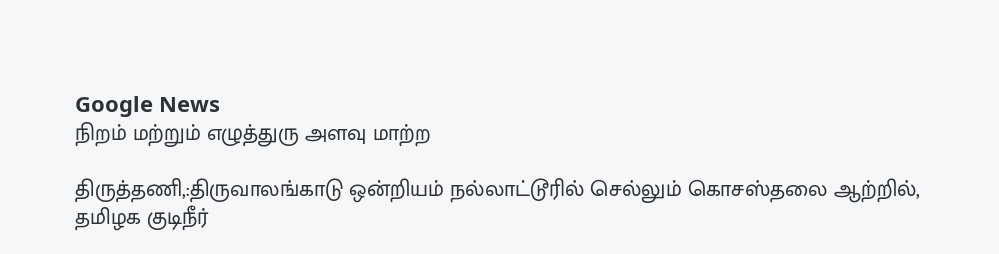Google News
நிறம் மற்றும் எழுத்துரு அளவு மாற்ற

திருத்தணி,:திருவாலங்காடு ஒன்றியம் நல்லாட்டூரில் செல்லும் கொசஸ்தலை ஆற்றில், தமிழக குடிநீர்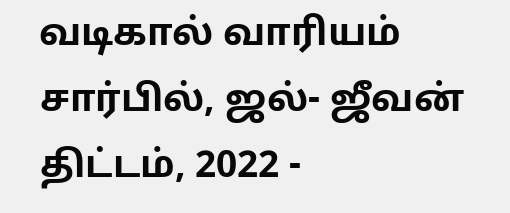வடிகால் வாரியம் சார்பில், ஜல்- ஜீவன் திட்டம், 2022 -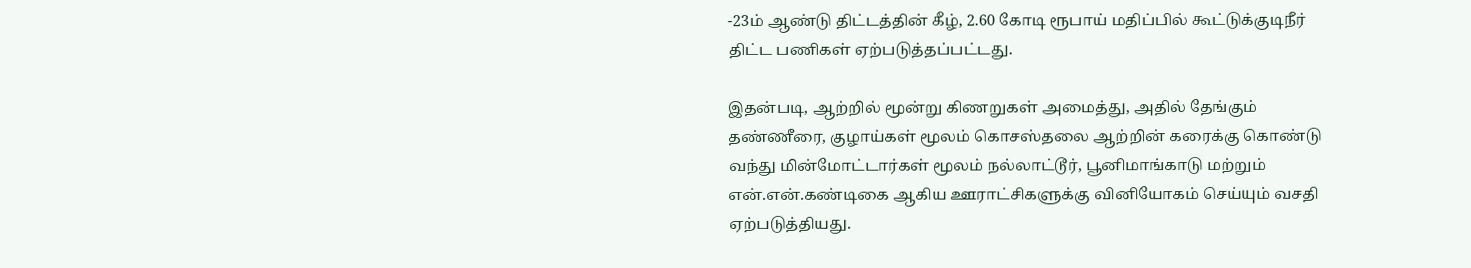-23ம் ஆண்டு திட்டத்தின் கீழ், 2.60 கோடி ரூபாய் மதிப்பில் கூட்டுக்குடிநீர் திட்ட பணிகள் ஏற்படுத்தப்பட்டது.

இதன்படி, ஆற்றில் மூன்று கிணறுகள் அமைத்து, அதில் தேங்கும் தண்ணீரை, குழாய்கள் மூலம் கொசஸ்தலை ஆற்றின் கரைக்கு கொண்டு வந்து மின்மோட்டார்கள் மூலம் நல்லாட்டூர், பூனிமாங்காடு மற்றும் என்.என்.கண்டிகை ஆகிய ஊராட்சிகளுக்கு வினியோகம் செய்யும் வசதி ஏற்படுத்தியது.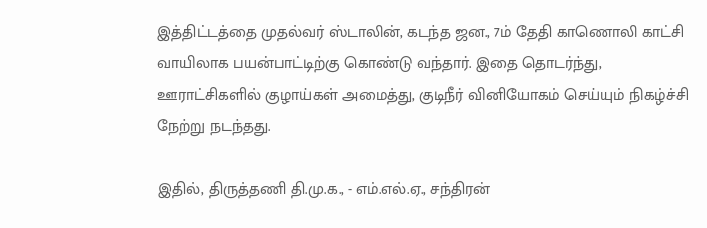இத்திட்டத்தை முதல்வர் ஸ்டாலின், கடந்த ஜன., 7ம் தேதி காணொலி காட்சி வாயிலாக பயன்பாட்டிற்கு கொண்டு வந்தார். இதை தொடர்ந்து, ஊராட்சிகளில் குழாய்கள் அமைத்து, குடிநீர் வினியோகம் செய்யும் நிகழ்ச்சி நேற்று நடந்தது.

இதில், திருத்தணி தி.மு.க., - எம்.எல்.ஏ., சந்திரன்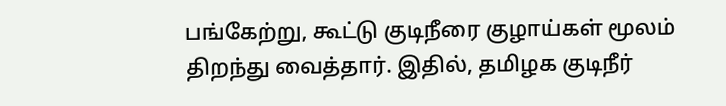பங்கேற்று, கூட்டு குடிநீரை குழாய்கள் மூலம் திறந்து வைத்தார். இதில், தமிழக குடிநீர்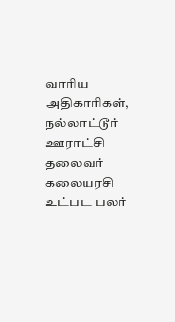வாரிய அதிகாரிகள், நல்லாட்டூர் ஊராட்சி தலைவர் கலையரசி உட்பட பலர்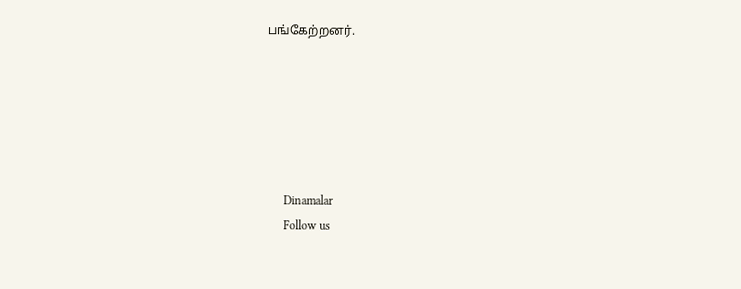பங்கேற்றனர்.






      Dinamalar
      Follow us